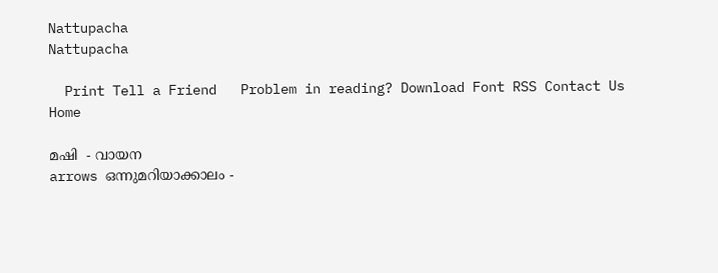Nattupacha
Nattupacha

  Print Tell a Friend   Problem in reading? Download Font RSS Contact Us
Home

മഷി  - വായന
arrows ഒന്നുമറിയാക്കാലം -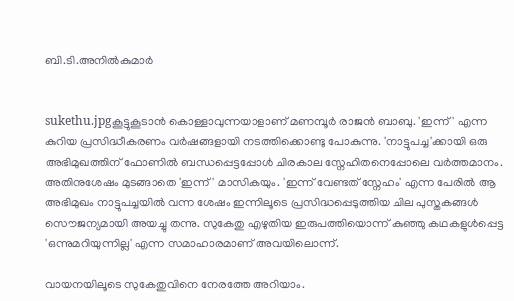ബി.ടി.അനില്‍കുമാര്‍


sukethu.jpgകൂട്ടുകൂടാന്‍ കൊള്ളാവുന്നയാളാണ് മണമ്പൂര്‍ രാജന്‍ ബാബു. 'ഇന്ന്' എന്ന കുറിയ പ്രസിദ്ധീകരണം വര്‍ഷങ്ങളായി നടത്തിക്കൊണ്ടു പോകുന്നു. 'നാട്ടുപച്ച'ക്കായി ഒരു അഭിമുഖത്തിന് ഫോണില്‍ ബന്ധപ്പെട്ടപ്പോള്‍ ചിരകാല സ്നേഹിതനെപ്പോലെ വര്‍ത്തമാനം. അതിനുശേഷം മുടങ്ങാതെ 'ഇന്ന്' മാസികയും. 'ഇന്ന് വേണ്ടത് സ്നേഹം' എന്ന പേരില്‍ ആ അഭിമുഖം നാട്ടുപച്ചയില്‍ വന്ന ശേഷം ഇന്നിലൂടെ പ്രസിദ്ധപ്പെടുത്തിയ ചില പുസ്തകങ്ങള്‍ സൌജന്യമായി അയച്ചു തന്നു. സുകേതു എഴുതിയ ഇരുപത്തിയൊന്ന് കുഞ്ഞു കഥകളുള്‍പ്പെട്ട 'ഒന്നുമറിയുന്നില്ല' എന്ന സമാഹാരമാണ് അവയിലൊന്ന്.

വായനയിലൂടെ സുകേതുവിനെ നേരത്തേ അറിയാം.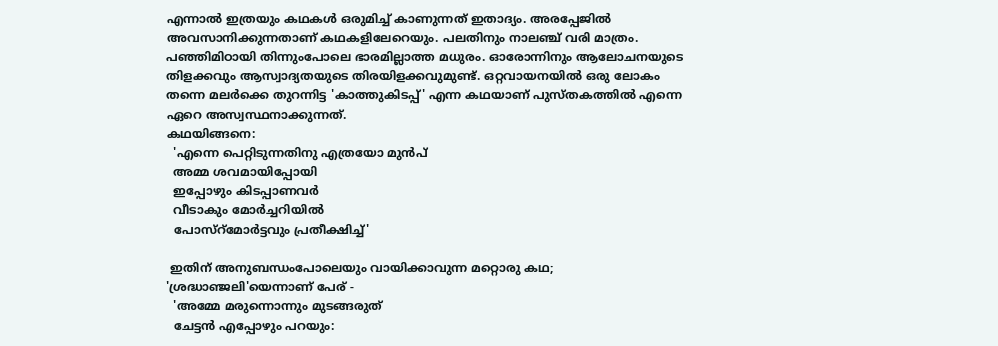എന്നാല്‍ ഇത്രയും കഥകള്‍ ഒരുമിച്ച് കാണുന്നത് ഇതാദ്യം. അരപ്പേജില്‍ അവസാനിക്കുന്നതാണ് കഥകളിലേറെയും. പലതിനും നാലഞ്ച് വരി മാത്രം. പഞ്ഞിമിഠായി തിന്നുംപോലെ ഭാരമില്ലാത്ത മധുരം. ഓരോന്നിനും ആലോചനയുടെ തിളക്കവും ആസ്വാദ്യതയുടെ തിരയിളക്കവുമുണ്ട്. ഒറ്റവായനയില്‍ ഒരു ലോകം തന്നെ മലര്‍ക്കെ തുറന്നിട്ട 'കാത്തുകിടപ്പ്' എന്ന കഥയാണ് പുസ്തകത്തില്‍ എന്നെ ഏറെ അസ്വസ്ഥനാക്കുന്നത്.
കഥയിങ്ങനെ:
  'എന്നെ പെറ്റിടുന്നതിനു എത്രയോ മുന്‍പ്
  അമ്മ ശവമായിപ്പോയി
  ഇപ്പോഴും കിടപ്പാണവര്‍
  വീടാകും മോര്‍ച്ചറിയില്‍
  പോസ്റ്മോര്‍ട്ടവും പ്രതീക്ഷിച്ച്'

 ഇതിന് അനുബന്ധംപോലെയും വായിക്കാവുന്ന മറ്റൊരു കഥ; 'ശ്രദ്ധാഞ്ജലി'യെന്നാണ് പേര് -
  'അമ്മേ മരുന്നൊന്നും മുടങ്ങരുത്
  ചേട്ടന്‍ എപ്പോഴും പറയും: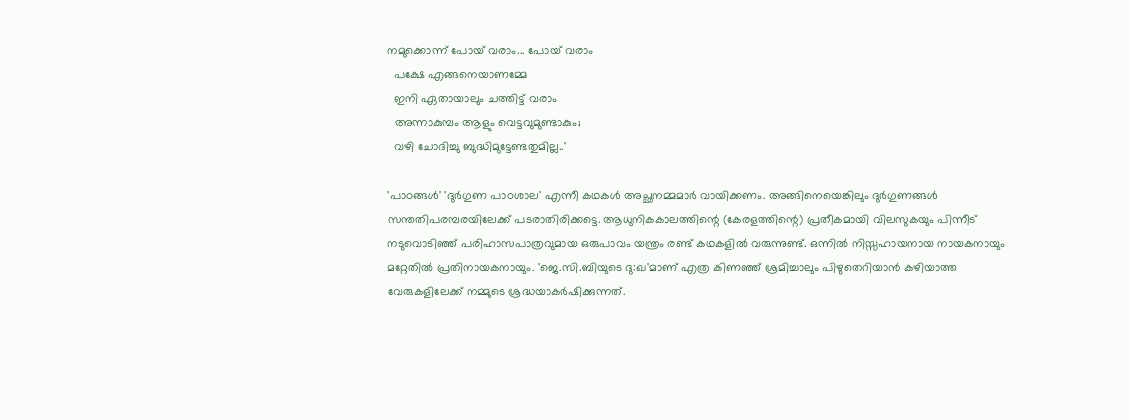നമുക്കൊന്ന് പോയ് വരാം... പോയ് വരാം
  പക്ഷേ എങ്ങനെയാണമ്മേ
  ഇനി ഏതായാലും ചത്തിട്ട് വരാം
  അന്നാകുമ്പം ആളും വെട്ടവുമുണ്ടാകും;
  വഴി ചോദിച്ചു ബുദ്ധിമുട്ടേണ്ടതുമില്ല..'

'പാഠങ്ങള്‍' 'ദുര്‍ഗുണ പാഠശാല' എന്നീ കഥകള്‍ അച്ഛനമ്മമാര്‍ വായിക്കണം. അങ്ങിനെയെങ്കിലും ദുര്‍ഗുണങ്ങള്‍ സന്തതിപരമ്പരയിലേക്ക് പടരാതിരിക്കട്ടെ. ആധുനികകാലത്തിന്റെ (കേരളത്തിന്റെ) പ്രതീകമായി വിലസുകയും പിന്നീട് നടുവൊടിഞ്ഞ് പരിഹാസപാത്രവുമായ ഒരുപാവം യന്ത്രം രണ്ട് കഥകളില്‍ വരുന്നുണ്ട്. ഒന്നില്‍ നിസ്സഹായനായ നായകനായും മറ്റേതില്‍ പ്രതിനായകനായും. 'ജെ.സി.ബിയുടെ ദു:ഖ'മാണ് എത്ര കിണഞ്ഞ് ശ്രമിച്ചാലും പിഴുതെറിയാന്‍ കഴിയാത്ത വേരുകളിലേക്ക് നമ്മുടെ ശ്രദ്ധയാകര്‍ഷിക്കുന്നത്.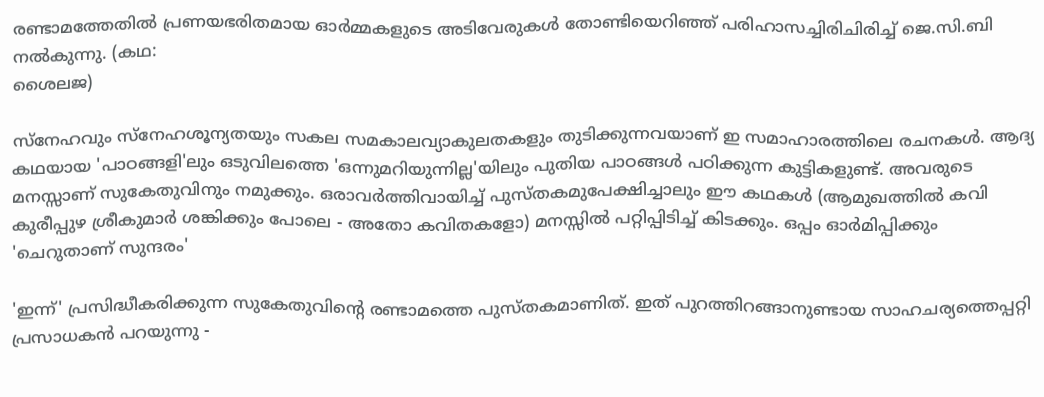രണ്ടാമത്തേതില്‍ പ്രണയഭരിതമായ ഓര്‍മ്മകളുടെ അടിവേരുകള്‍ തോണ്ടിയെറിഞ്ഞ് പരിഹാസച്ചിരിചിരിച്ച് ജെ.സി.ബി നല്‍കുന്നു. (കഥ:
ശൈലജ)

സ്നേഹവും സ്നേഹശൂന്യതയും സകല സമകാലവ്യാകുലതകളും തുടിക്കുന്നവയാണ് ഇ സമാഹാരത്തിലെ രചനകള്‍. ആദ്യ കഥയായ 'പാഠങ്ങളി'ലും ഒടുവിലത്തെ 'ഒന്നുമറിയുന്നില്ല'യിലും പുതിയ പാഠങ്ങള്‍ പഠിക്കുന്ന കുട്ടികളുണ്ട്. അവരുടെ മനസ്സാണ് സുകേതുവിനും നമുക്കും. ഒരാവര്‍ത്തിവായിച്ച് പുസ്തകമുപേക്ഷിച്ചാലും ഈ കഥകള്‍ (ആമുഖത്തില്‍ കവി കുരീപ്പുഴ ശ്രീകുമാര്‍ ശങ്കിക്കും പോലെ - അതോ കവിതകളോ) മനസ്സില്‍ പറ്റിപ്പിടിച്ച് കിടക്കും. ഒപ്പം ഓര്‍മിപ്പിക്കും 'ചെറുതാണ് സുന്ദരം'

'ഇന്ന്' പ്രസിദ്ധീകരിക്കുന്ന സുകേതുവിന്റെ രണ്ടാമത്തെ പുസ്തകമാണിത്. ഇത് പുറത്തിറങ്ങാനുണ്ടായ സാഹചര്യത്തെപ്പറ്റി പ്രസാധകന്‍ പറയുന്നു -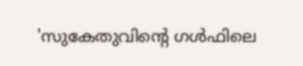'സുകേതുവിന്റെ ഗള്‍ഫിലെ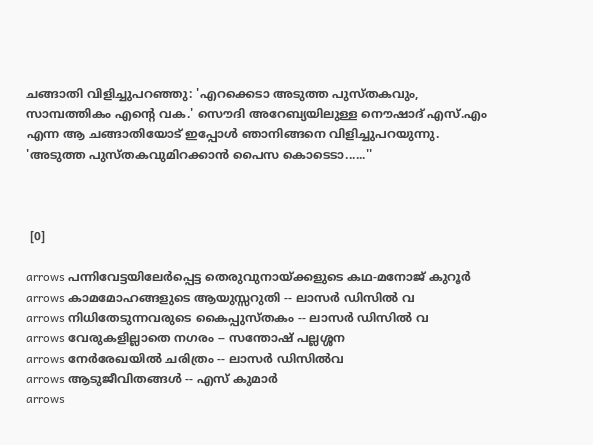ചങ്ങാതി വിളിച്ചുപറഞ്ഞു: 'എറക്കെടാ അടുത്ത പുസ്തകവും, സാമ്പത്തികം എന്റെ വക.' സൌദി അറേബ്യയിലുള്ള നൌഷാദ് എസ്.എം എന്ന ആ ചങ്ങാതിയോട് ഇപ്പോള്‍ ഞാനിങ്ങനെ വിളിച്ചുപറയുന്നു. 'അടുത്ത പുസ്തകവുമിറക്കാന്‍ പൈസ കൊടെടാ......''



 [0]

arrows പന്നിവേട്ടയിലേര്‍പ്പെട്ട തെരുവുനായ്ക്കളുടെ കഥ-മനോജ് കുറൂര്‍
arrows കാമമോഹങ്ങളുടെ ആയുസ്സറുതി -- ലാസര്‍ ഡിസില്‍ വ
arrows നിധിതേടുന്നവരുടെ കൈപ്പുസ്തകം -- ലാസര്‍ ഡിസില്‍ വ
arrows വേരുകളില്ലാതെ നഗരം -- സന്തോഷ് പല്ലശ്ശന
arrows നേര്‍രേഖയില്‍ ചരിത്രം -- ലാസര്‍ ഡിസില്‍വ
arrows ആടുജീവിതങ്ങള്‍ -- എസ് കുമാര്‍
arrows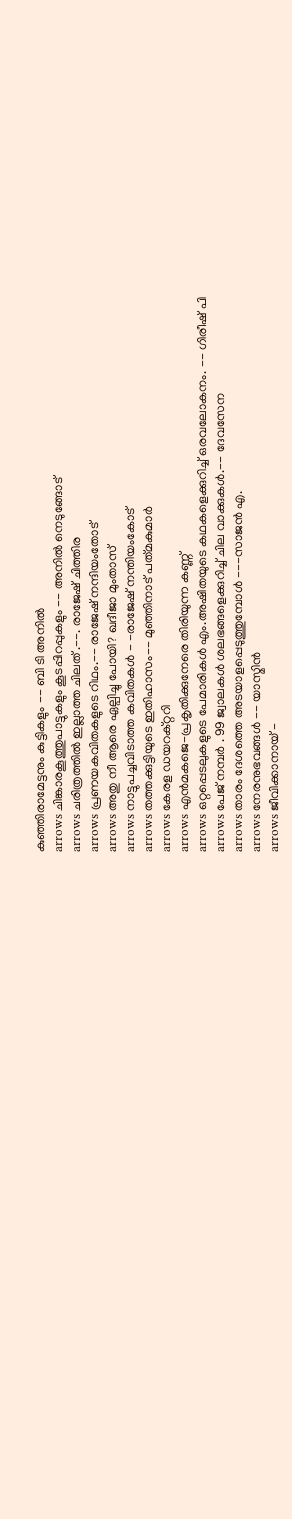കുഞ്ഞിരാമേട്ടനും കുട്ടികളും -- ബി ടി അനില്‍
arrows ചിങ്കാരകൂത്തുപാട്ടുകളും കൂടപ്പിറപ്പുകളും -- അനില്‍ നെടുങ്ങോട്
arrows ചരിത്രത്തില്‍ ഇല്ലാത്ത ചിലത് .--. രാജേഷ്‌ ചിത്തിര
arrows പ്രണയകവിതകളുടെ റിഥം.-- രാജേഷ് നന്ദിയംതോട്
arrows അതു നീ ആരെ ഏല്പിച്ചു പോയി? ഖദീജാ മുംതാസ്
arrows നാട്ടുപച്ചവിടാത്ത കവിതകള്‍ - -രാജേഷ് നന്തിയംകോട്
arrows തത്തക്കുട്ടിയുടെ ഇതിഹാസം-- മുഞ്ഞിനാട്‌ പത്‌മകുമാര്‍
arrows കേരള ഡയറക്റ്ററി
arrows എന്‍മകജെ-പ്രകൃതിക്കുനേരെ തിരിയുന്ന കണ്ണ്‌
arrows ഒറ്റപ്പെടലുകളുടെ പേമാരികള്‍ എം.അഷിതയുടെ കഥകളെക്കുറിച്ച് ഒരവലോകനം. -- ഗിരീഷ് പി
arrows പേജ് നമ്പര്‍ . 99 ജ്വാലകള്‍ ശലഭങ്ങളെക്കുറിച്ച് ചില വാക്കുകള്‍.-- ദേവസേന
arrows താരം ദേശത്തെ അടയാളപ്പെടുത്തുമ്പോള്‍ ---സാജന്‍ എ.
arrows നേരനുഭവങ്ങള്‍ -- യാസ്മിന്‍
arrows ജീവിക്കാനായ് -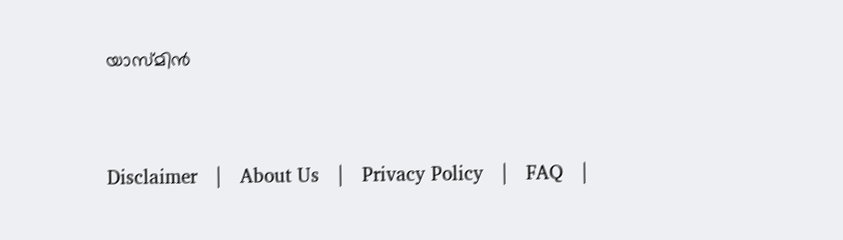യാസ്മിന്‍



Disclaimer   |   About Us   |   Privacy Policy   |   FAQ   |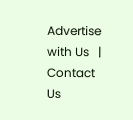Advertise with Us   |   Contact Us